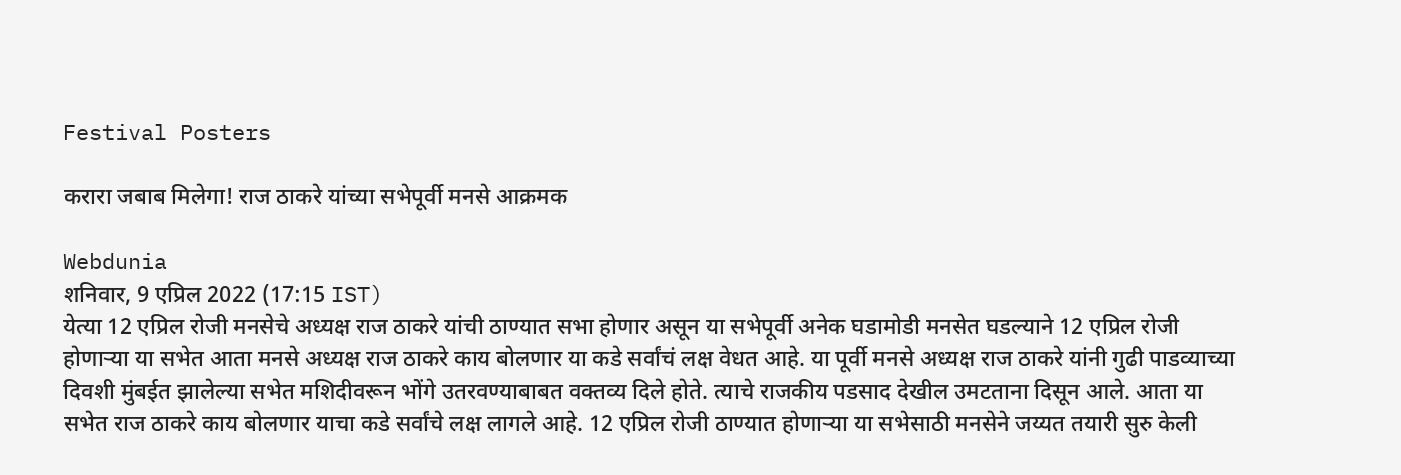Festival Posters

करारा जबाब मिलेगा! राज ठाकरे यांच्या सभेपूर्वी मनसे आक्रमक

Webdunia
शनिवार, 9 एप्रिल 2022 (17:15 IST)
येत्या 12 एप्रिल रोजी मनसेचे अध्यक्ष राज ठाकरे यांची ठाण्यात सभा होणार असून या सभेपूर्वी अनेक घडामोडी मनसेत घडल्याने 12 एप्रिल रोजी होणाऱ्या या सभेत आता मनसे अध्यक्ष राज ठाकरे काय बोलणार या कडे सर्वांचं लक्ष वेधत आहे. या पूर्वी मनसे अध्यक्ष राज ठाकरे यांनी गुढी पाडव्याच्या दिवशी मुंबईत झालेल्या सभेत मशिदीवरून भोंगे उतरवण्याबाबत वक्तव्य दिले होते. त्याचे राजकीय पडसाद देखील उमटताना दिसून आले. आता या सभेत राज ठाकरे काय बोलणार याचा कडे सर्वांचे लक्ष लागले आहे. 12 एप्रिल रोजी ठाण्यात होणाऱ्या या सभेसाठी मनसेने जय्यत तयारी सुरु केली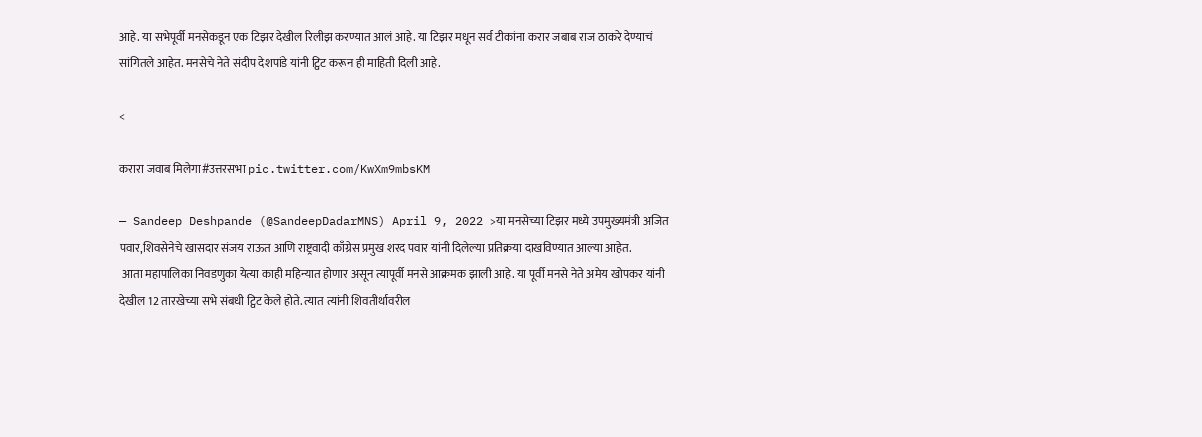आहे. या सभेपूर्वी मनसेकडून एक टिझर देखील रिलीझ करण्यात आलं आहे. या टिझर मधून सर्व टीकांना करार जबाब राज ठाकरे देण्याचं सांगितले आहेत. मनसेचे नेते संदीप देशपांडे यांनी ट्विट करून ही माहिती दिली आहे.

<

करारा जवाब मिलेगा#उत्तरसभा pic.twitter.com/KwXm9mbsKM

— Sandeep Deshpande (@SandeepDadarMNS) April 9, 2022 >या मनसेच्या टिझर मध्ये उपमुख्यमंत्री अजित पवार,शिवसेनेचे खासदार संजय राऊत आणि राष्ट्रवादी काँग्रेस प्रमुख शरद पवार यांनी दिलेल्या प्रतिक्रया दाखविण्यात आल्या आहेत.
 आता महापालिका निवडणुका येत्या काही महिन्यात होणार असून त्यापूर्वी मनसे आक्रमक झाली आहे. या पूर्वी मनसे नेते अमेय खोपकर यांनी देखील 12 तारखेच्या सभे संबधी ट्विट केले होते. त्यात त्यांनी शिवतीर्थावरील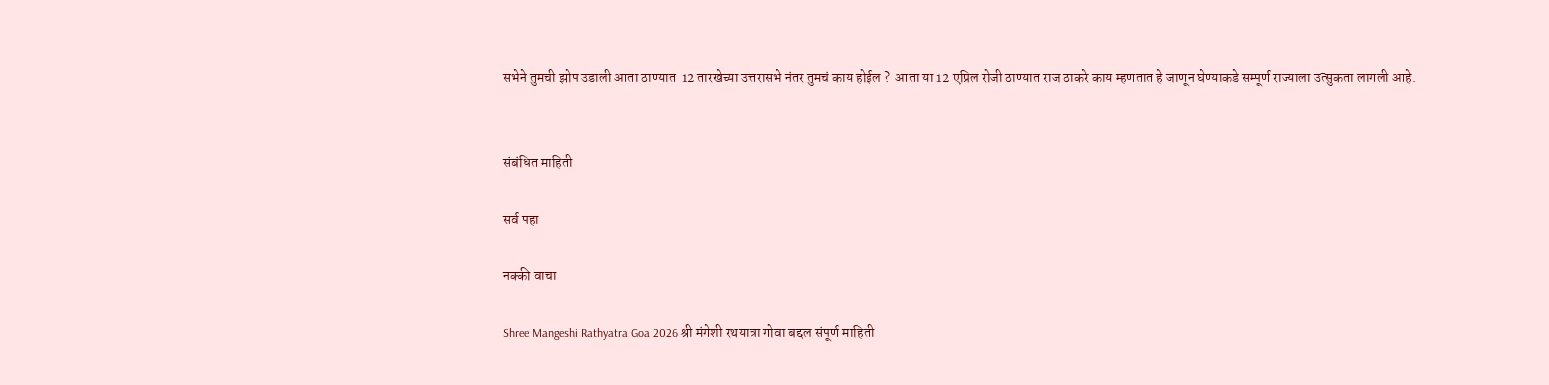सभेने तुमची झोप उडाली आता ठाण्यात  12 तारखेच्या उत्तरासभे नंतर तुमचं काय होईल ?  आता या 12 एप्रिल रोजी ठाण्यात राज ठाकरे काय म्हणतात हे जाणून घेण्याकडे सम्पूर्ण राज्याला उत्सुकता लागली आहे.


संबंधित माहिती

सर्व पहा

नक्की वाचा

Shree Mangeshi Rathyatra Goa 2026 श्री मंगेशी रथयात्रा गोवा बद्दल संपूर्ण माहिती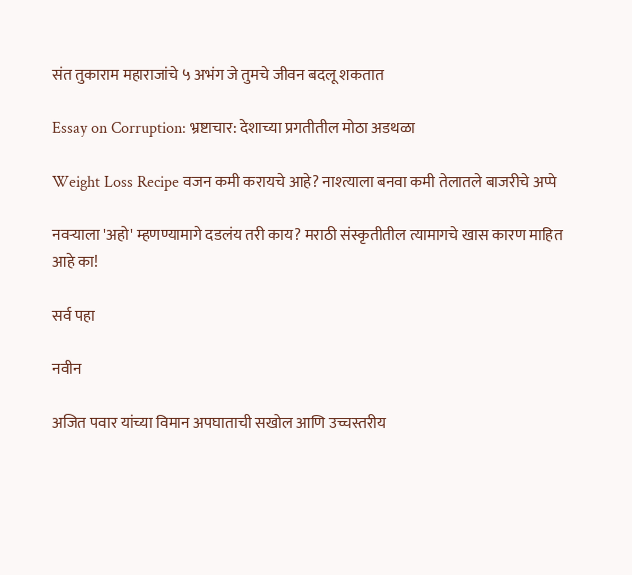संत तुकाराम महाराजांचे ५ अभंग जे तुमचे जीवन बदलू शकतात

Essay on Corruption: भ्रष्टाचार: देशाच्या प्रगतीतील मोठा अडथळा

Weight Loss Recipe वजन कमी करायचे आहे? नाश्त्याला बनवा कमी तेलातले बाजरीचे अप्पे

नवर्‍याला 'अहो' म्हणण्यामागे दडलंय तरी काय? मराठी संस्कृतीतील त्यामागचे खास कारण माहित आहे का!

सर्व पहा

नवीन

अजित पवार यांच्या विमान अपघाताची सखोल आणि उच्चस्तरीय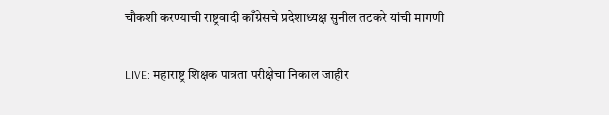चौकशी करण्याची राष्ट्रवादी काँग्रेसचे प्रदेशाध्यक्ष सुनील तटकरे यांची मागणी

LIVE: महाराष्ट्र शिक्षक पात्रता परीक्षेचा निकाल जाहीर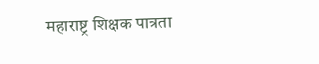महाराष्ट्र शिक्षक पात्रता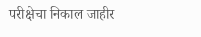परीक्षेचा निकाल जाहीर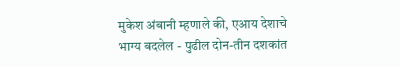मुकेश अंबानी म्हणाले की, एआय देशाचे भाग्य बदलेल - पुढील दोन-तीन दशकांत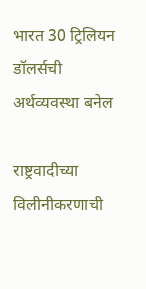भारत 30 ट्रिलियन डॉलर्सची अर्थव्यवस्था बनेल

राष्ट्रवादीच्या विलीनीकरणाची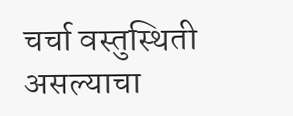चर्चा वस्तुस्थिती असल्याचा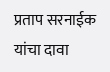प्रताप सरनाईक यांचा दावा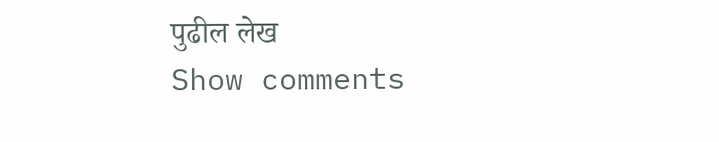पुढील लेख
Show comments